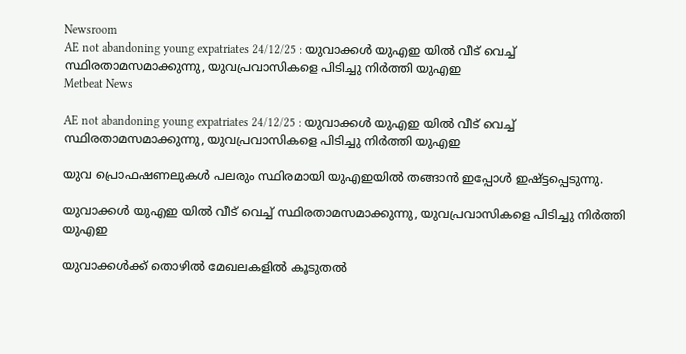Newsroom
AE not abandoning young expatriates 24/12/25 : യുവാക്കൾ യുഎഇ യിൽ വീട് വെച്ച് സ്ഥിരതാമസമാക്കുന്നു, യുവപ്രവാസികളെ പിടിച്ചു നിർത്തി യുഎഇ
Metbeat News

AE not abandoning young expatriates 24/12/25 : യുവാക്കൾ യുഎഇ യിൽ വീട് വെച്ച് സ്ഥിരതാമസമാക്കുന്നു, യുവപ്രവാസികളെ പിടിച്ചു നിർത്തി യുഎഇ

യുവ പ്രൊഫഷണലുകൾ പലരും സ്ഥിരമായി യുഎഇയിൽ തങ്ങാൻ ഇപ്പോൾ ഇഷ്ട്ടപ്പെടുന്നു.

യുവാക്കൾ യുഎഇ യിൽ വീട് വെച്ച് സ്ഥിരതാമസമാക്കുന്നു, യുവപ്രവാസികളെ പിടിച്ചു നിർത്തി യുഎഇ

യുവാക്കൾക്ക് തൊഴിൽ മേഖലകളിൽ കൂടുതൽ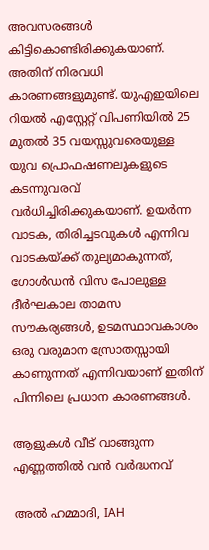അവസരങ്ങൾ കിട്ടികൊണ്ടിരിക്കുകയാണ്. അതിന് നിരവധി കാരണങ്ങളുമുണ്ട്. യുഎഇയിലെ റിയൽ എസ്റ്റേറ്റ് വിപണിയിൽ 25 മുതൽ 35 വയസ്സുവരെയുള്ള യുവ പ്രൊഫഷണലുകളുടെ കടന്നുവരവ് വർധിച്ചിരിക്കുകയാണ്. ഉയർന്ന വാടക, തിരിച്ചടവുകൾ എന്നിവ വാടകയ്ക്ക് തുല്യമാകുന്നത്, ഗോൾഡൻ വിസ പോലുള്ള ദീർഘകാല താമസ സൗകര്യങ്ങൾ, ഉടമസ്ഥാവകാശം ഒരു വരുമാന സ്രോതസ്സായി കാണുന്നത് എന്നിവയാണ് ഇതിന് പിന്നിലെ പ്രധാന കാരണങ്ങൾ.

ആളുകൾ വീട് വാങ്ങുന്ന എണ്ണത്തിൽ വൻ വർദ്ധനവ്

അൽ ഹമ്മാദി, IAH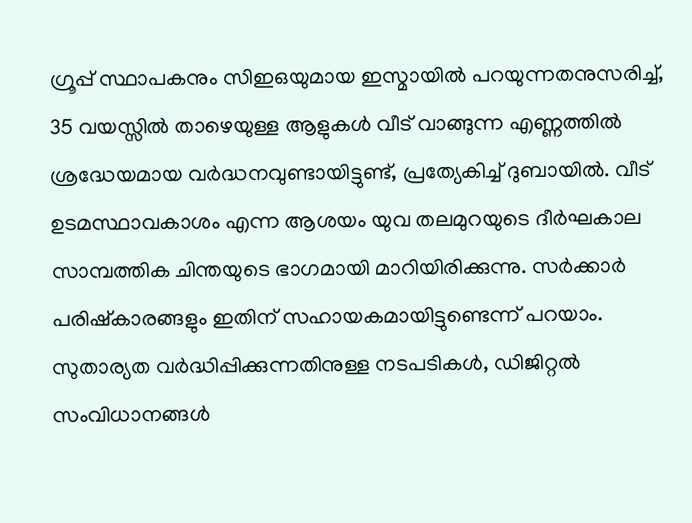ഗ്രൂപ്പ് സ്ഥാപകനും സിഇഒയുമായ ഇസ്മായിൽ പറയുന്നതനുസരിച്ച്, 35 വയസ്സിൽ താഴെയുള്ള ആളുകൾ വീട് വാങ്ങുന്ന എണ്ണത്തിൽ ശ്രദ്ധേയമായ വർദ്ധനവുണ്ടായിട്ടുണ്ട്, പ്രത്യേകിച്ച് ദുബായിൽ. വീട് ഉടമസ്ഥാവകാശം എന്ന ആശയം യുവ തലമുറയുടെ ദീർഘകാല സാമ്പത്തിക ചിന്തയുടെ ഭാഗമായി മാറിയിരിക്കുന്നു. സർക്കാർ പരിഷ്കാരങ്ങളും ഇതിന് സഹായകമായിട്ടുണ്ടെന്ന് പറയാം. സുതാര്യത വർദ്ധിപ്പിക്കുന്നതിനുള്ള നടപടികൾ, ഡിജിറ്റൽ സംവിധാനങ്ങൾ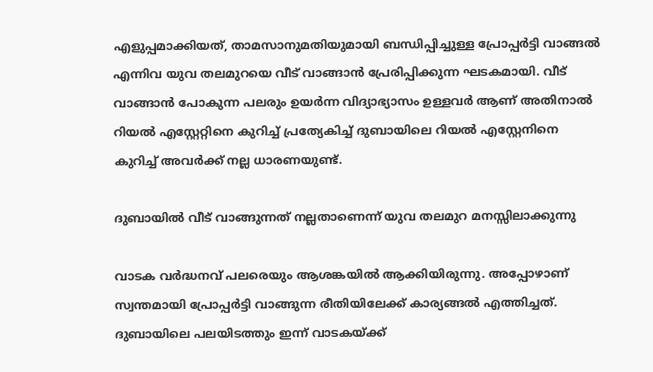എളുപ്പമാക്കിയത്, താമസാനുമതിയുമായി ബന്ധിപ്പിച്ചുള്ള പ്രോപ്പർട്ടി വാങ്ങൽ എന്നിവ യുവ തലമുറയെ വീട് വാങ്ങാൻ പ്രേരിപ്പിക്കുന്ന ഘടകമായി. വീട് വാങ്ങാൻ പോകുന്ന പലരും ഉയർന്ന വിദ്യാഭ്യാസം ഉള്ളവർ ആണ് അതിനാൽ റിയൽ എസ്റ്റേറ്റിനെ കുറിച്ച് പ്രത്യേകിച്ച് ദുബായിലെ റിയൽ എസ്റ്റേനിനെ കുറിച്ച് അവർക്ക് നല്ല ധാരണയുണ്ട്.

ദുബായിൽ വീട് വാങ്ങുന്നത് നല്ലതാണെന്ന് യുവ തലമുറ മനസ്സിലാക്കുന്നു

വാടക വർദ്ധനവ് പലരെയും ആശങ്കയിൽ ആക്കിയിരുന്നു. അപ്പോഴാണ് സ്വന്തമായി പ്രോപ്പർട്ടി വാങ്ങുന്ന രീതിയിലേക്ക് കാര്യങ്ങൽ എത്തിച്ചത്. ദുബായിലെ പലയിടത്തും ഇന്ന് വാടകയ്ക്ക്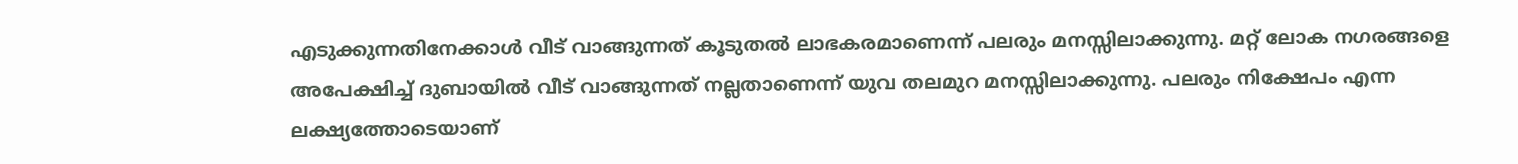എടുക്കുന്നതിനേക്കാൾ വീട് വാങ്ങുന്നത് കൂടുതൽ ലാഭകരമാണെന്ന് പലരും മനസ്സിലാക്കുന്നു. മറ്റ് ലോക നഗരങ്ങളെ അപേക്ഷിച്ച് ദുബായിൽ വീട് വാങ്ങുന്നത് നല്ലതാണെന്ന് യുവ തലമുറ മനസ്സിലാക്കുന്നു. പലരും നിക്ഷേപം എന്ന ലക്ഷ്യത്തോടെയാണ്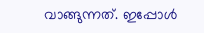വാങ്ങുന്നത്. ഇപ്പോൾ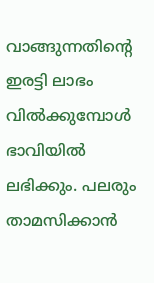വാങ്ങുന്നതിന്റെ ഇരട്ടി ലാഭം വിൽക്കുമ്പോൾ ഭാവിയിൽ ലഭിക്കും. പലരും താമസിക്കാൻ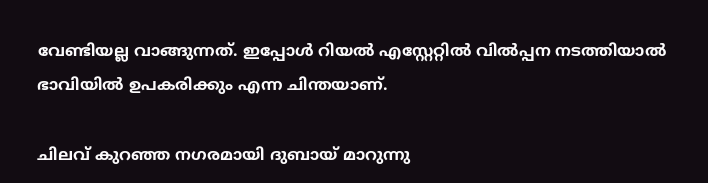വേണ്ടിയല്ല വാങ്ങുന്നത്. ഇപ്പോൾ റിയൽ എസ്റ്റേറ്റിൽ വിൽപ്പന നടത്തിയാൽ ഭാവിയിൽ ഉപകരിക്കും എന്ന ചിന്തയാണ്.

ചിലവ് കുറഞ്ഞ നഗരമായി ദുബായ് മാറുന്നു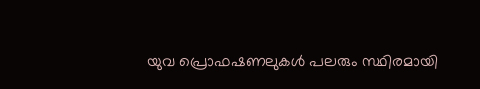യുവ പ്രൊഫഷണലുകൾ പലരും സ്ഥിരമായി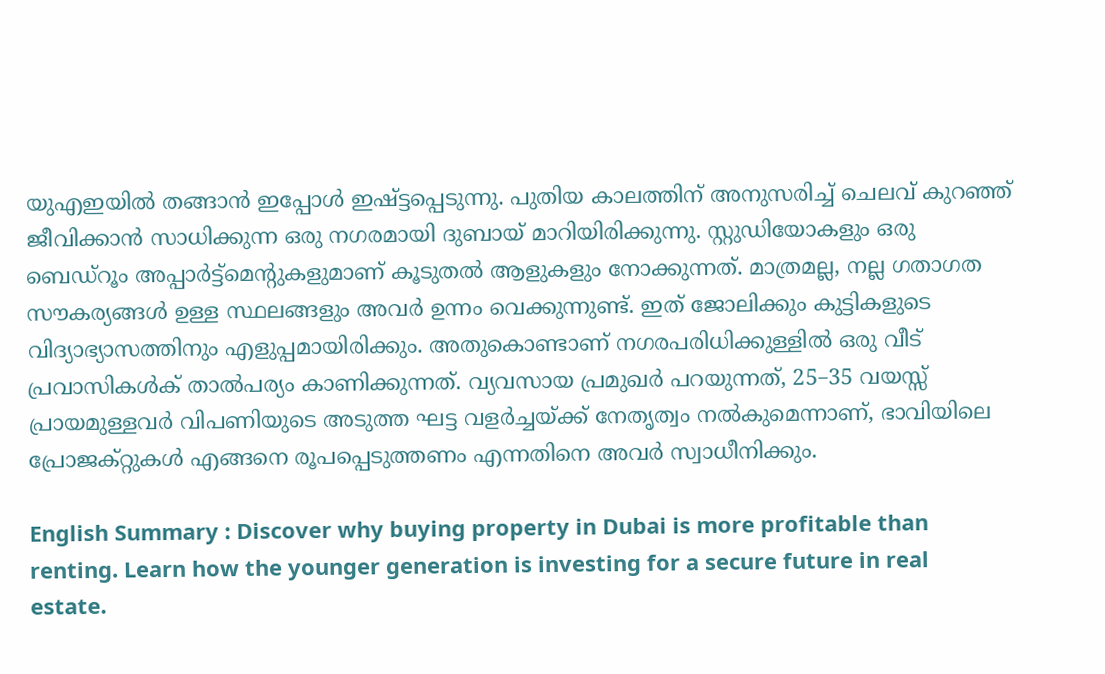യുഎഇയിൽ തങ്ങാൻ ഇപ്പോൾ ഇഷ്ട്ടപ്പെടുന്നു. പുതിയ കാലത്തിന് അനുസരിച്ച് ചെലവ് കുറഞ്ഞ് ജീവിക്കാൻ സാധിക്കുന്ന ഒരു നഗരമായി ദുബായ് മാറിയിരിക്കുന്നു. സ്റ്റുഡിയോകളും ഒരു ബെഡ്റൂം അപ്പാർട്ട്മെന്റുകളുമാണ് കൂടുതൽ ആളുകളും നോക്കുന്നത്. മാത്രമല്ല, നല്ല ഗതാഗത സൗകര്യങ്ങൾ ഉള്ള സ്ഥലങ്ങളും അവർ ഉന്നം വെക്കുന്നുണ്ട്. ഇത് ജോലിക്കും കുട്ടികളുടെ വിദ്യാഭ്യാസത്തിനും എളുപ്പമായിരിക്കും. അതുകൊണ്ടാണ് നഗരപരിധിക്കുള്ളിൽ ഒരു വീട്  പ്രവാസികൾക് താൽപര്യം കാണിക്കുന്നത്. വ്യവസായ പ്രമുഖർ പറയുന്നത്, 25–35 വയസ്സ് പ്രായമുള്ളവർ വിപണിയുടെ അടുത്ത ഘട്ട വളർച്ചയ്ക്ക് നേതൃത്വം നൽകുമെന്നാണ്, ഭാവിയിലെ പ്രോജക്റ്റുകൾ എങ്ങനെ രൂപപ്പെടുത്തണം എന്നതിനെ അവർ സ്വാധീനിക്കും.

English Summary : Discover why buying property in Dubai is more profitable than renting. Learn how the younger generation is investing for a secure future in real estate.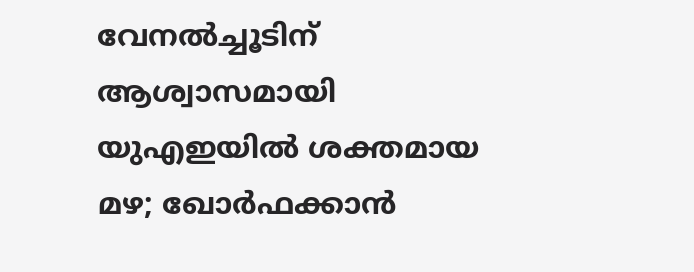വേനൽച്ചൂടിന് ആശ്വാസമായി യുഎഇയിൽ ശക്തമായ മഴ; ഖോർഫക്കാൻ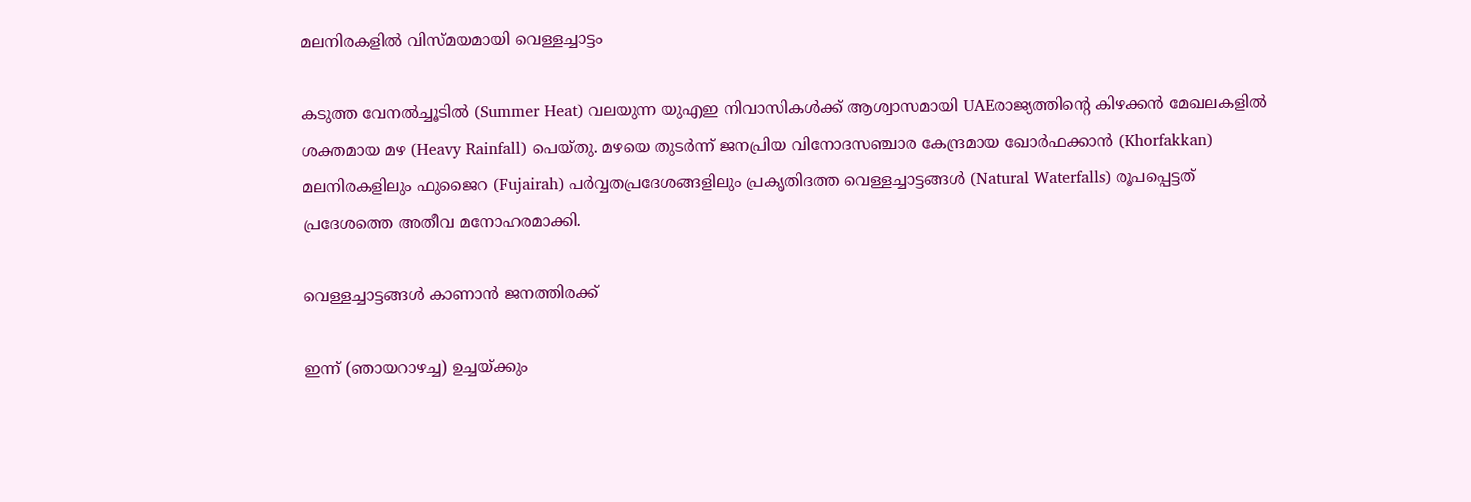മലനിരകളിൽ വിസ്മയമായി വെള്ളച്ചാട്ടം

കടുത്ത വേനൽച്ചൂടിൽ (Summer Heat) വലയുന്ന യുഎഇ നിവാസികൾക്ക് ആശ്വാസമായി UAEരാജ്യത്തിന്റെ കിഴക്കൻ മേഖലകളിൽ ശക്തമായ മഴ (Heavy Rainfall) പെയ്തു. മഴയെ തുടർന്ന് ജനപ്രിയ വിനോദസഞ്ചാര കേന്ദ്രമായ ഖോർഫക്കാൻ (Khorfakkan) മലനിരകളിലും ഫുജൈറ (Fujairah) പർവ്വതപ്രദേശങ്ങളിലും പ്രകൃതിദത്ത വെള്ളച്ചാട്ടങ്ങൾ (Natural Waterfalls) രൂപപ്പെട്ടത് പ്രദേശത്തെ അതീവ മനോഹരമാക്കി.

വെള്ളച്ചാട്ടങ്ങൾ കാണാൻ ജനത്തിരക്ക്

ഇന്ന് (ഞായറാഴച്ച) ഉച്ചയ്ക്കും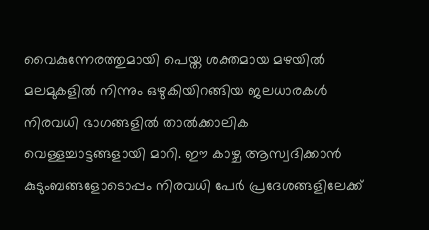വൈകുന്നേരത്തുമായി പെയ്ത ശക്തമായ മഴയിൽ മലമുകളിൽ നിന്നും ഒഴുകിയിറങ്ങിയ ജലധാരകൾ നിരവധി ഭാഗങ്ങളിൽ താൽക്കാലിക വെള്ളച്ചാട്ടങ്ങളായി മാറി. ഈ കാഴ്ച ആസ്വദിക്കാൻ കുടുംബങ്ങളോടൊപ്പം നിരവധി പേർ പ്രദേശങ്ങളിലേക്ക്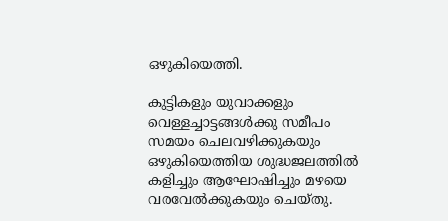ഒഴുകിയെത്തി.

കുട്ടികളും യുവാക്കളും വെള്ളച്ചാട്ടങ്ങൾക്കു സമീപം സമയം ചെലവഴിക്കുകയും ഒഴുകിയെത്തിയ ശുദ്ധജലത്തിൽ കളിച്ചും ആഘോഷിച്ചും മഴയെ വരവേൽക്കുകയും ചെയ്തു.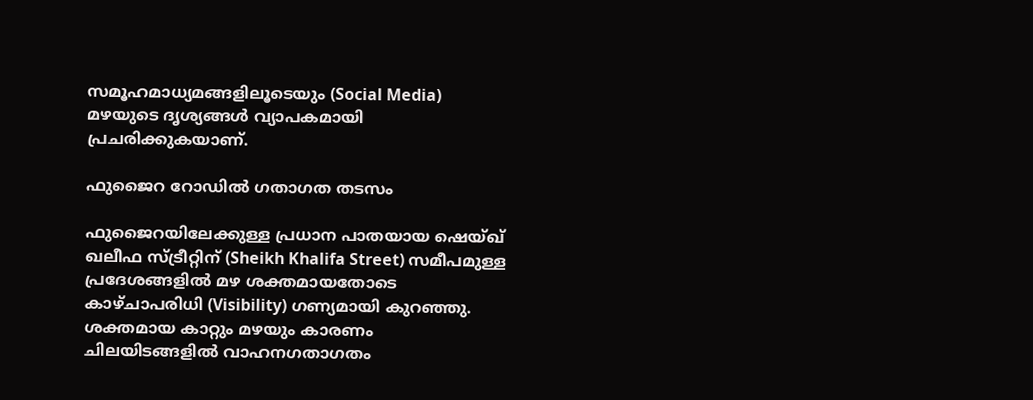സമൂഹമാധ്യമങ്ങളിലൂടെയും (Social Media) മഴയുടെ ദൃശ്യങ്ങൾ വ്യാപകമായി പ്രചരിക്കുകയാണ്.

ഫുജൈറ റോഡിൽ ഗതാഗത തടസം

ഫുജൈറയിലേക്കുള്ള പ്രധാന പാതയായ ഷെയ്ഖ് ഖലീഫ സ്ട്രീറ്റിന് (Sheikh Khalifa Street) സമീപമുള്ള പ്രദേശങ്ങളിൽ മഴ ശക്തമായതോടെ കാഴ്ചാപരിധി (Visibility) ഗണ്യമായി കുറഞ്ഞു. ശക്തമായ കാറ്റും മഴയും കാരണം ചിലയിടങ്ങളിൽ വാഹനഗതാഗതം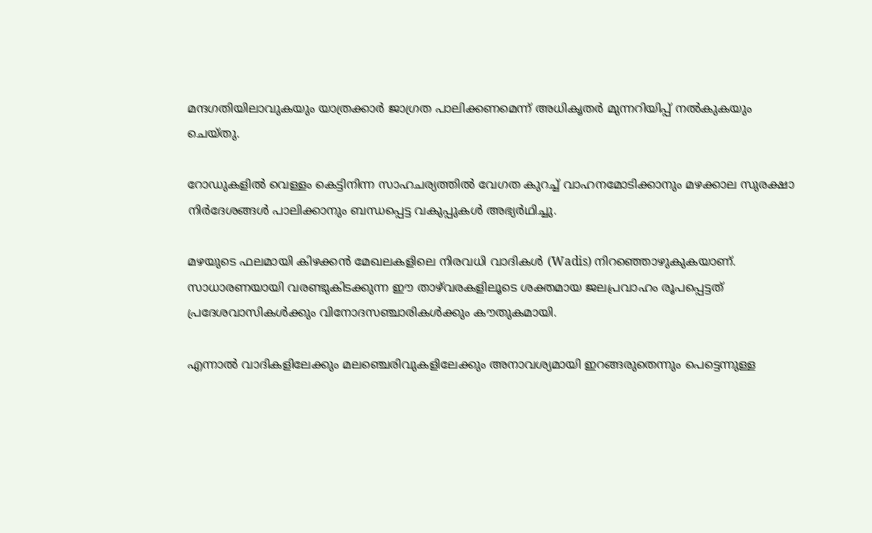മന്ദഗതിയിലാവുകയും യാത്രക്കാർ ജാഗ്രത പാലിക്കണമെന്ന് അധികൃതർ മുന്നറിയിപ്പ് നൽകുകയും ചെയ്തു.

റോഡുകളിൽ വെള്ളം കെട്ടിനിന്ന സാഹചര്യത്തിൽ വേഗത കുറച്ച് വാഹനമോടിക്കാനും മഴക്കാല സുരക്ഷാ നിർദേശങ്ങൾ പാലിക്കാനും ബന്ധപ്പെട്ട വകുപ്പുകൾ അഭ്യർഥിച്ചു.

മഴയുടെ ഫലമായി കിഴക്കൻ മേഖലകളിലെ നിരവധി വാദികൾ (Wadis) നിറഞ്ഞൊഴുകുകയാണ്. സാധാരണയായി വരണ്ടുകിടക്കുന്ന ഈ താഴ്‌വരകളിലൂടെ ശക്തമായ ജലപ്രവാഹം രൂപപ്പെട്ടത് പ്രദേശവാസികൾക്കും വിനോദസഞ്ചാരികൾക്കും കൗതുകമായി.

എന്നാൽ വാദികളിലേക്കും മലഞ്ചെരിവുകളിലേക്കും അനാവശ്യമായി ഇറങ്ങരുതെന്നും പെട്ടെന്നുള്ള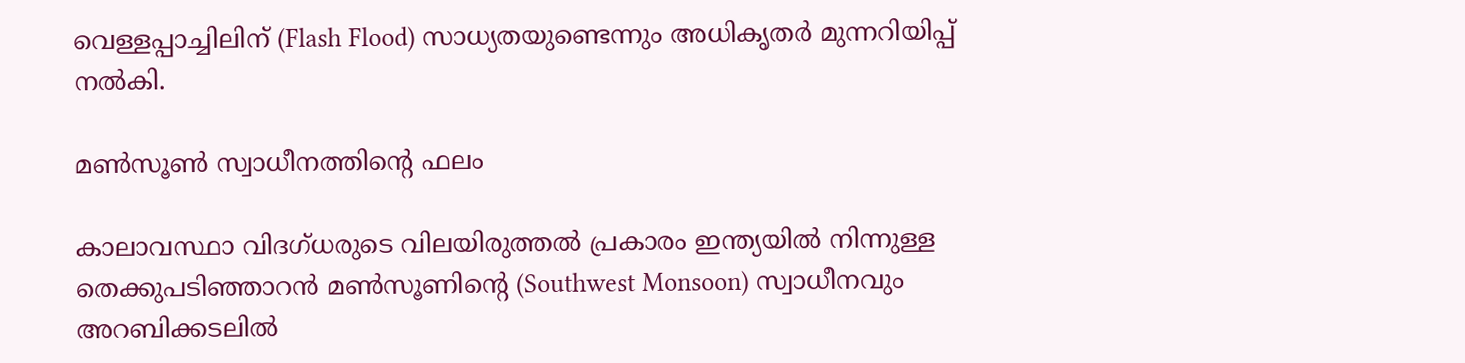വെള്ളപ്പാച്ചിലിന് (Flash Flood) സാധ്യതയുണ്ടെന്നും അധികൃതർ മുന്നറിയിപ്പ് നൽകി.

മൺസൂൺ സ്വാധീനത്തിന്റെ ഫലം

കാലാവസ്ഥാ വിദഗ്ധരുടെ വിലയിരുത്തൽ പ്രകാരം ഇന്ത്യയിൽ നിന്നുള്ള തെക്കുപടിഞ്ഞാറൻ മൺസൂണിന്റെ (Southwest Monsoon) സ്വാധീനവും അറബിക്കടലിൽ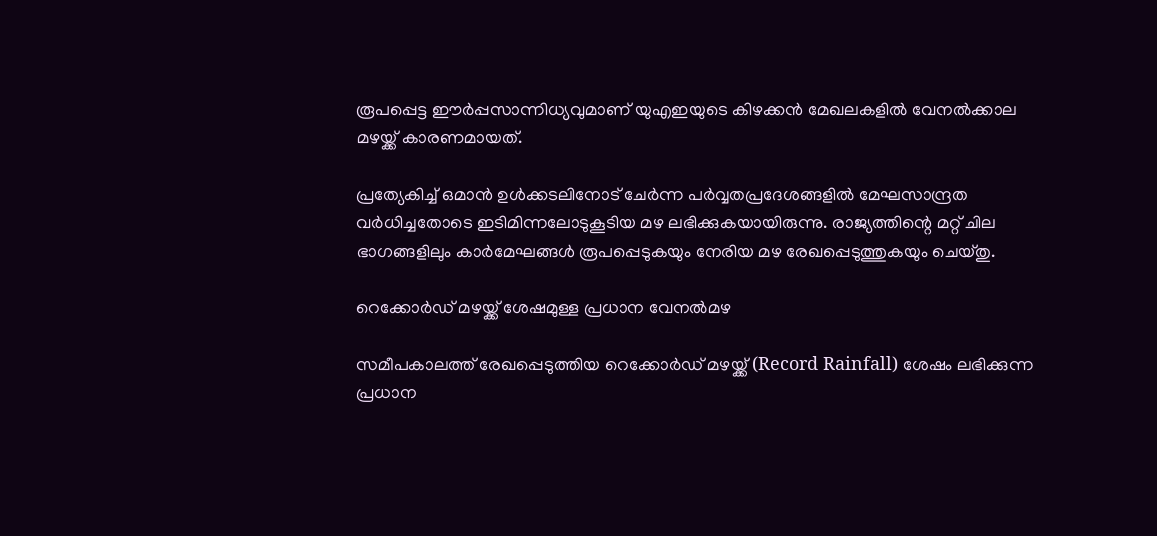രൂപപ്പെട്ട ഈർപ്പസാന്നിധ്യവുമാണ് യുഎഇയുടെ കിഴക്കൻ മേഖലകളിൽ വേനൽക്കാല മഴയ്ക്ക് കാരണമായത്.

പ്രത്യേകിച്ച് ഒമാൻ ഉൾക്കടലിനോട് ചേർന്ന പർവ്വതപ്രദേശങ്ങളിൽ മേഘസാന്ദ്രത വർധിച്ചതോടെ ഇടിമിന്നലോടുകൂടിയ മഴ ലഭിക്കുകയായിരുന്നു. രാജ്യത്തിന്റെ മറ്റ് ചില ഭാഗങ്ങളിലും കാർമേഘങ്ങൾ രൂപപ്പെടുകയും നേരിയ മഴ രേഖപ്പെടുത്തുകയും ചെയ്തു.

റെക്കോർഡ് മഴയ്ക്ക് ശേഷമുള്ള പ്രധാന വേനൽമഴ

സമീപകാലത്ത് രേഖപ്പെടുത്തിയ റെക്കോർഡ് മഴയ്ക്ക് (Record Rainfall) ശേഷം ലഭിക്കുന്ന പ്രധാന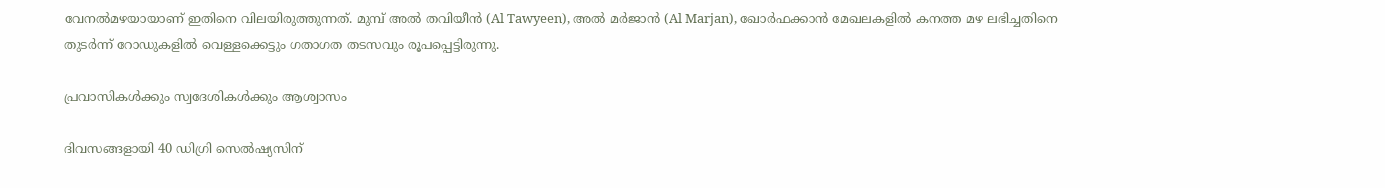വേനൽമഴയായാണ് ഇതിനെ വിലയിരുത്തുന്നത്. മുമ്പ് അൽ തവിയീൻ (Al Tawyeen), അൽ മർജാൻ (Al Marjan), ഖോർഫക്കാൻ മേഖലകളിൽ കനത്ത മഴ ലഭിച്ചതിനെ തുടർന്ന് റോഡുകളിൽ വെള്ളക്കെട്ടും ഗതാഗത തടസവും രൂപപ്പെട്ടിരുന്നു.

പ്രവാസികൾക്കും സ്വദേശികൾക്കും ആശ്വാസം

ദിവസങ്ങളായി 40 ഡിഗ്രി സെൽഷ്യസിന്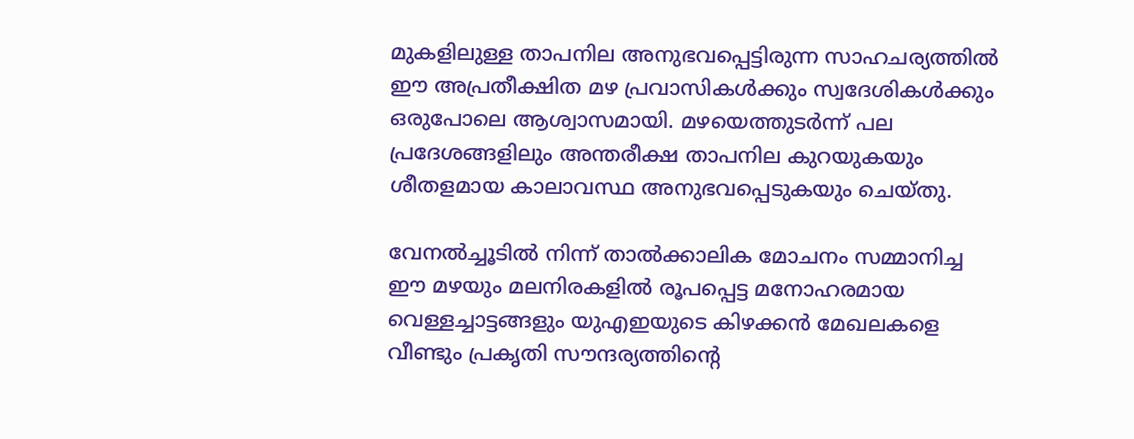മുകളിലുള്ള താപനില അനുഭവപ്പെട്ടിരുന്ന സാഹചര്യത്തിൽ ഈ അപ്രതീക്ഷിത മഴ പ്രവാസികൾക്കും സ്വദേശികൾക്കും ഒരുപോലെ ആശ്വാസമായി. മഴയെത്തുടർന്ന് പല പ്രദേശങ്ങളിലും അന്തരീക്ഷ താപനില കുറയുകയും ശീതളമായ കാലാവസ്ഥ അനുഭവപ്പെടുകയും ചെയ്തു.

വേനൽച്ചൂടിൽ നിന്ന് താൽക്കാലിക മോചനം സമ്മാനിച്ച ഈ മഴയും മലനിരകളിൽ രൂപപ്പെട്ട മനോഹരമായ വെള്ളച്ചാട്ടങ്ങളും യുഎഇയുടെ കിഴക്കൻ മേഖലകളെ വീണ്ടും പ്രകൃതി സൗന്ദര്യത്തിന്റെ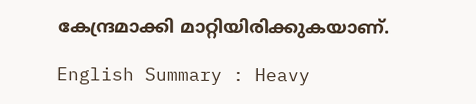കേന്ദ്രമാക്കി മാറ്റിയിരിക്കുകയാണ്.

English Summary : Heavy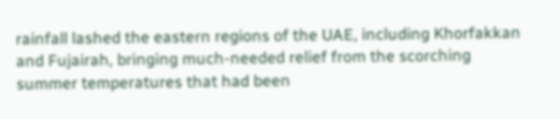rainfall lashed the eastern regions of the UAE, including Khorfakkan and Fujairah, bringing much-needed relief from the scorching summer temperatures that had been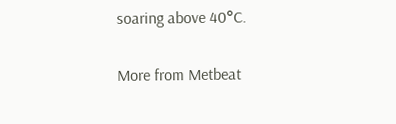soaring above 40°C.

More from Metbeat